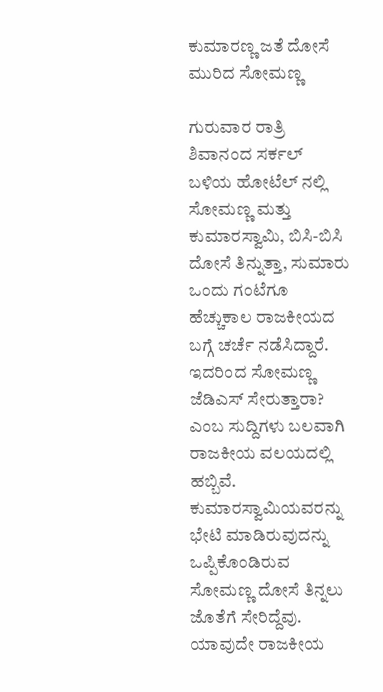ಕುಮಾರಣ್ಣ ಜತೆ ದೋಸೆ ಮುರಿದ ಸೋಮಣ್ಣ

ಗುರುವಾರ ರಾತ್ರಿ ಶಿವಾನಂದ ಸರ್ಕಲ್ ಬಳಿಯ ಹೋಟೆಲ್ ನಲ್ಲಿ ಸೋಮಣ್ಣ ಮತ್ತು ಕುಮಾರಸ್ವಾಮಿ, ಬಿಸಿ-ಬಿಸಿ ದೋಸೆ ತಿನ್ನುತ್ತಾ, ಸುಮಾರು ಒಂದು ಗಂಟೆಗೂ ಹೆಚ್ಚುಕಾಲ ರಾಜಕೀಯದ ಬಗ್ಗೆ ಚರ್ಚೆ ನಡೆಸಿದ್ದಾರೆ. ಇದರಿಂದ ಸೋಮಣ್ಣ ಜೆಡಿಎಸ್ ಸೇರುತ್ತಾರಾ? ಎಂಬ ಸುದ್ದಿಗಳು ಬಲವಾಗಿ ರಾಜಕೀಯ ವಲಯದಲ್ಲಿ ಹಬ್ಬಿವೆ.
ಕುಮಾರಸ್ವಾಮಿಯವರನ್ನು ಭೇಟಿ ಮಾಡಿರುವುದನ್ನು ಒಪ್ಪಿಕೊಂಡಿರುವ ಸೋಮಣ್ಣ ದೋಸೆ ತಿನ್ನಲು ಜೊತೆಗೆ ಸೇರಿದ್ದೆವು. ಯಾವುದೇ ರಾಜಕೀಯ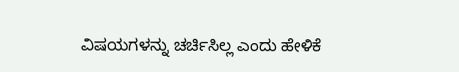ವಿಷಯಗಳನ್ನು ಚರ್ಚಿಸಿಲ್ಲ ಎಂದು ಹೇಳಿಕೆ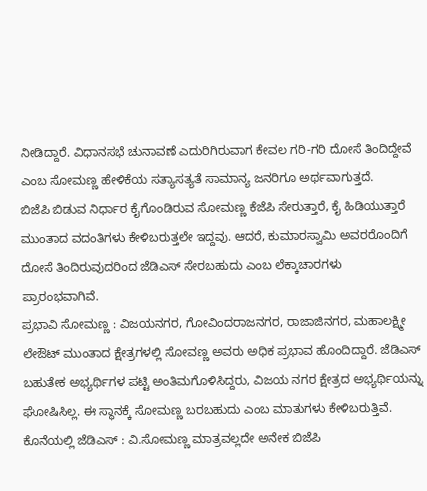ನೀಡಿದ್ದಾರೆ. ವಿಧಾನಸಭೆ ಚುನಾವಣೆ ಎದುರಿಗಿರುವಾಗ ಕೇವಲ ಗರಿ-ಗರಿ ದೋಸೆ ತಿಂದಿದ್ದೇವೆ ಎಂಬ ಸೋಮಣ್ಣ ಹೇಳಿಕೆಯ ಸತ್ಯಾಸತ್ಯತೆ ಸಾಮಾನ್ಯ ಜನರಿಗೂ ಅರ್ಥವಾಗುತ್ತದೆ.
ಬಿಜೆಪಿ ಬಿಡುವ ನಿರ್ಧಾರ ಕೈಗೊಂಡಿರುವ ಸೋಮಣ್ಣ ಕೆಜೆಪಿ ಸೇರುತ್ತಾರೆ, ಕೈ ಹಿಡಿಯುತ್ತಾರೆ ಮುಂತಾದ ವದಂತಿಗಳು ಕೇಳಿಬರುತ್ತಲೇ ಇದ್ದವು. ಆದರೆ, ಕುಮಾರಸ್ವಾಮಿ ಅವರರೊಂದಿಗೆ ದೋಸೆ ತಿಂದಿರುವುದರಿಂದ ಜೆಡಿಎಸ್ ಸೇರಬಹುದು ಎಂಬ ಲೆಕ್ಕಾಚಾರಗಳು ಪ್ರಾರಂಭವಾಗಿವೆ.
ಪ್ರಭಾವಿ ಸೋಮಣ್ಣ : ವಿಜಯನಗರ, ಗೋವಿಂದರಾಜನಗರ, ರಾಜಾಜಿನಗರ, ಮಹಾಲಕ್ಷ್ಮೀ ಲೇಔಟ್ ಮುಂತಾದ ಕ್ಷೇತ್ರಗಳಲ್ಲಿ ಸೋವಣ್ಣ ಅವರು ಅಧಿಕ ಪ್ರಭಾವ ಹೊಂದಿದ್ದಾರೆ. ಜೆಡಿಎಸ್ ಬಹುತೇಕ ಅಭ್ಯರ್ಥಿಗಳ ಪಟ್ಟಿ ಅಂತಿಮಗೊಳಿಸಿದ್ದರು, ವಿಜಯ ನಗರ ಕ್ಷೇತ್ರದ ಅಭ್ಯರ್ಥಿಯನ್ನು ಘೋಷಿಸಿಲ್ಲ. ಈ ಸ್ಥಾನಕ್ಕೆ ಸೋಮಣ್ಣ ಬರಬಹುದು ಎಂಬ ಮಾತುಗಳು ಕೇಳಿಬರುತ್ತಿವೆ.
ಕೊನೆಯಲ್ಲಿ ಜೆಡಿಎಸ್ : ವಿ.ಸೋಮಣ್ಣ ಮಾತ್ರವಲ್ಲದೇ ಅನೇಕ ಬಿಜೆಪಿ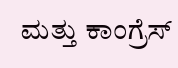ಮತ್ತು ಕಾಂಗ್ರೆಸ್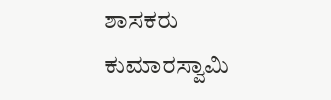ಶಾಸಕರು ಕುಮಾರಸ್ವಾಮಿ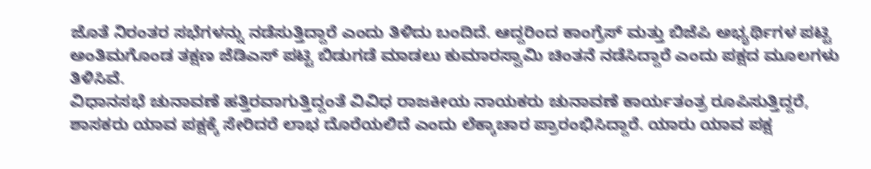ಜೊತೆ ನಿರಂತರ ಸಭೆಗಳನ್ನು ನಡೆಸುತ್ತಿದ್ದಾರೆ ಎಂದು ತಿಳಿದು ಬಂದಿದೆ. ಆದ್ದರಿಂದ ಕಾಂಗ್ರೆಸ್ ಮತ್ತು ಬಿಜೆಪಿ ಅಭ್ಯರ್ಥಿಗಳ ಪಟ್ಟಿ ಅಂತಿಮಗೊಂಡ ತಕ್ಷಣ ಜೆಡಿಎಸ್ ಪಟ್ಟಿ ಬಿಡುಗಡೆ ಮಾಡಲು ಕುಮಾರಸ್ವಾಮಿ ಚಿಂತನೆ ನಡೆಸಿದ್ದಾರೆ ಎಂದು ಪಕ್ಷದ ಮೂಲಗಳು ತಿಳಿಸಿವೆ.
ವಿಧಾನಸಭೆ ಚುನಾವಣೆ ಹತ್ತಿರವಾಗುತ್ತಿದ್ದಂತೆ ವಿವಿಧ ರಾಜಕೀಯ ನಾಯಕರು ಚುನಾವಣೆ ಕಾರ್ಯತಂತ್ರ ರೂಪಿಸುತ್ತಿದ್ದರೆ, ಶಾಸಕರು ಯಾವ ಪಕ್ಷಕ್ಕೆ ಸೇರಿದರೆ ಲಾಭ ದೊರೆಯಲಿದೆ ಎಂದು ಲೆಕ್ಕಾಚಾರ ಪ್ರಾರಂಭಿಸಿದ್ದಾರೆ. ಯಾರು ಯಾವ ಪಕ್ಷ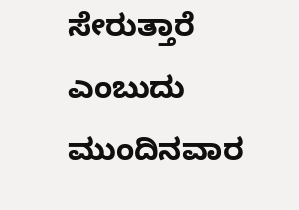ಸೇರುತ್ತಾರೆ ಎಂಬುದು ಮುಂದಿನವಾರ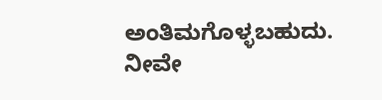ಅಂತಿಮಗೊಳ್ಳಬಹುದು.
ನೀವೇ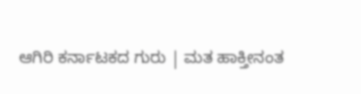ಆಗಿರಿ ಕರ್ನಾಟಕದ ಗುರು | ಮತ ಹಾಕ್ತೀನಂತ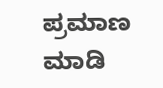ಪ್ರಮಾಣ ಮಾಡಿ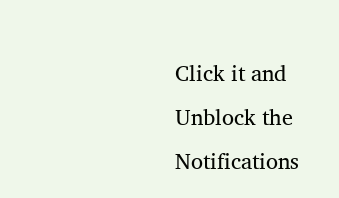Click it and Unblock the Notifications